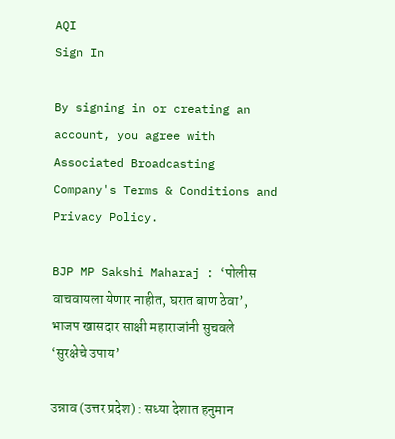AQI
Sign In

By signing in or creating an account, you agree with Associated Broadcasting Company's Terms & Conditions and Privacy Policy.

BJP MP Sakshi Maharaj : ‘पोलीस वाचवायला येणार नाहीत, घरात बाण ठेवा’, भाजप खासदार साक्षी महाराजांनी सुचवले ‘सुरक्षेचे उपाय’

उन्नाव (उत्तर प्रदेश) : सध्या देशात हनुमान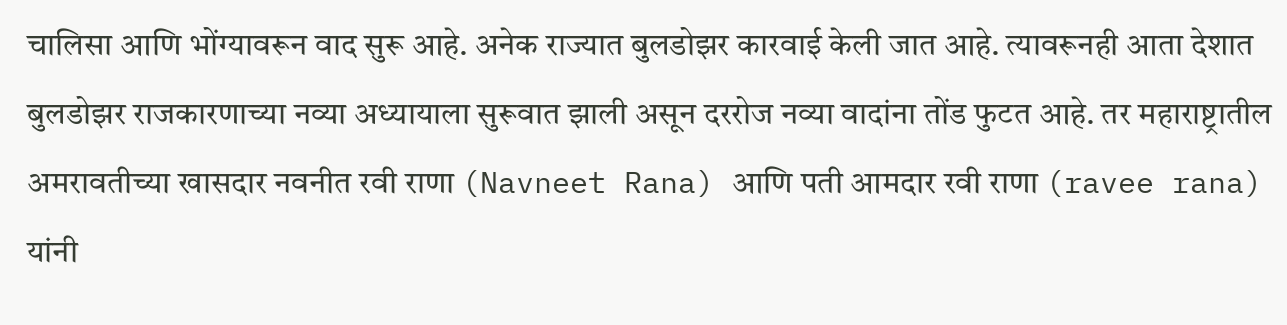चालिसा आणि भोंग्यावरून वाद सुरू आहे. अनेक राज्यात बुलडोझर कारवाई केली जात आहे. त्यावरूनही आता देशात बुलडोझर राजकारणाच्या नव्या अध्यायाला सुरूवात झाली असून दररोज नव्या वादांना तोंड फुटत आहे. तर महाराष्ट्रातील अमरावतीच्या खासदार नवनीत रवी राणा (Navneet Rana) आणि पती आमदार रवी राणा (ravee rana) यांनी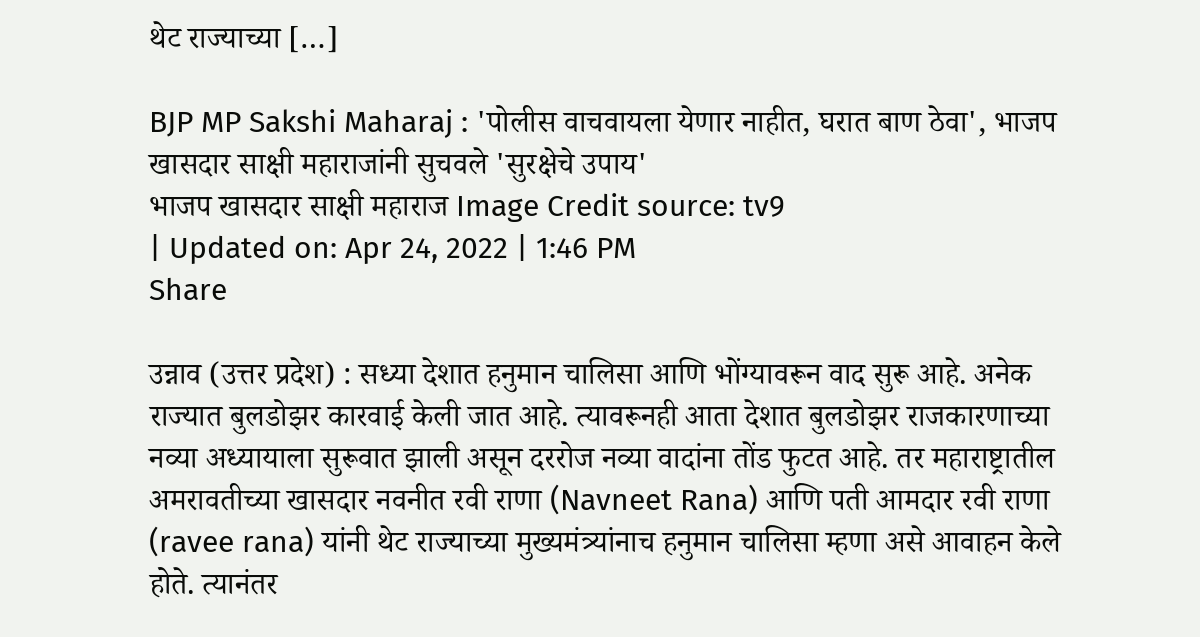थेट राज्याच्या […]

BJP MP Sakshi Maharaj : 'पोलीस वाचवायला येणार नाहीत, घरात बाण ठेवा', भाजप खासदार साक्षी महाराजांनी सुचवले 'सुरक्षेचे उपाय'
भाजप खासदार साक्षी महाराज Image Credit source: tv9
| Updated on: Apr 24, 2022 | 1:46 PM
Share

उन्नाव (उत्तर प्रदेश) : सध्या देशात हनुमान चालिसा आणि भोंग्यावरून वाद सुरू आहे. अनेक राज्यात बुलडोझर कारवाई केली जात आहे. त्यावरूनही आता देशात बुलडोझर राजकारणाच्या नव्या अध्यायाला सुरूवात झाली असून दररोज नव्या वादांना तोंड फुटत आहे. तर महाराष्ट्रातील अमरावतीच्या खासदार नवनीत रवी राणा (Navneet Rana) आणि पती आमदार रवी राणा (ravee rana) यांनी थेट राज्याच्या मुख्यमंत्र्यांनाच हनुमान चालिसा म्हणा असे आवाहन केले होते. त्यानंतर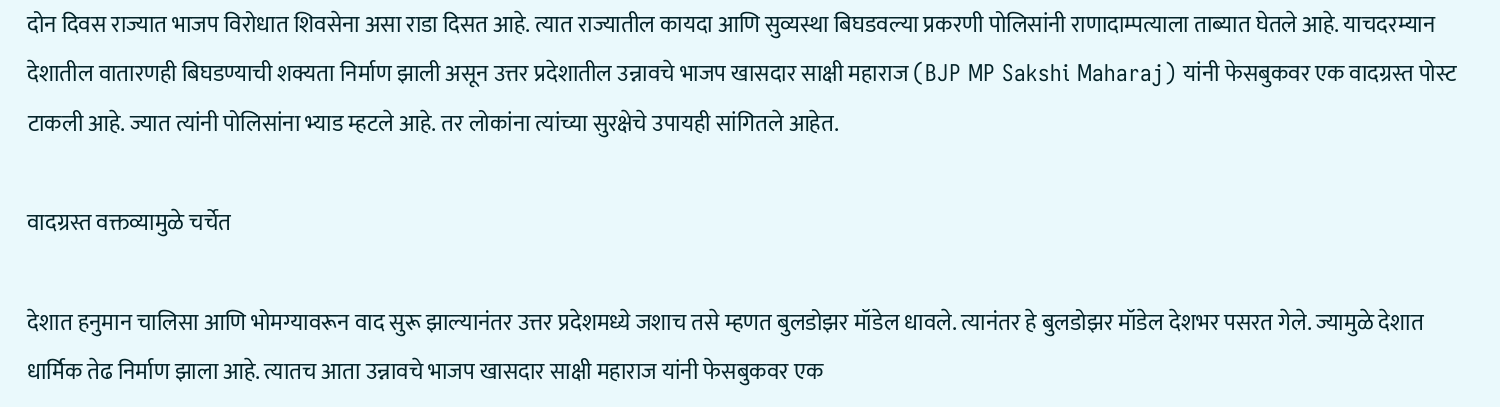दोन दिवस राज्यात भाजप विरोधात शिवसेना असा राडा दिसत आहे. त्यात राज्यातील कायदा आणि सुव्यस्था बिघडवल्या प्रकरणी पोलिसांनी राणादाम्पत्याला ताब्यात घेतले आहे. याचदरम्यान देशातील वातारणही बिघडण्याची शक्यता निर्माण झाली असून उत्तर प्रदेशातील उन्नावचे भाजप खासदार साक्षी महाराज (BJP MP Sakshi Maharaj) यांनी फेसबुकवर एक वादग्रस्त पोस्ट टाकली आहे. ज्यात त्यांनी पोलिसांना भ्याड म्हटले आहे. तर लोकांना त्यांच्या सुरक्षेचे उपायही सांगितले आहेत.

वादग्रस्त वक्तव्यामुळे चर्चेत

देशात हनुमान चालिसा आणि भोमग्यावरून वाद सुरू झाल्यानंतर उत्तर प्रदेशमध्ये जशाच तसे म्हणत बुलडोझर मॉडेल धावले. त्यानंतर हे बुलडोझर मॉडेल देशभर पसरत गेले. ज्यामुळे देशात धार्मिक तेढ निर्माण झाला आहे. त्यातच आता उन्नावचे भाजप खासदार साक्षी महाराज यांनी फेसबुकवर एक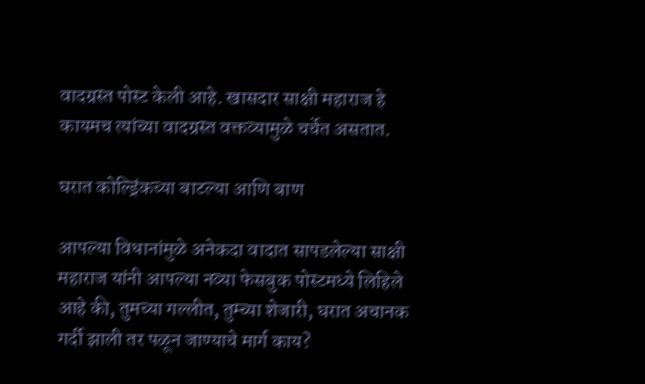वादग्रस्त पोस्ट केली आहे. खासदार साक्षी महाराज हे कायमच त्यांच्या वादग्रस्त वक्तव्यामुळे चर्चेत असतात.

घरात कोल्ड्रिंकच्या बाटल्या आणि बाण

आपल्या विधानांमुळे अनेकदा वादात सापडलेल्या साक्षी महाराज यांनी आपल्या नव्या फेसबुक पोस्टमध्ये लिहिले आहे की, तुमच्या गल्लीत, तुम्च्या शेजारी, घरात अचानक गर्दी झाली तर पळून जाण्याचे मार्ग काय?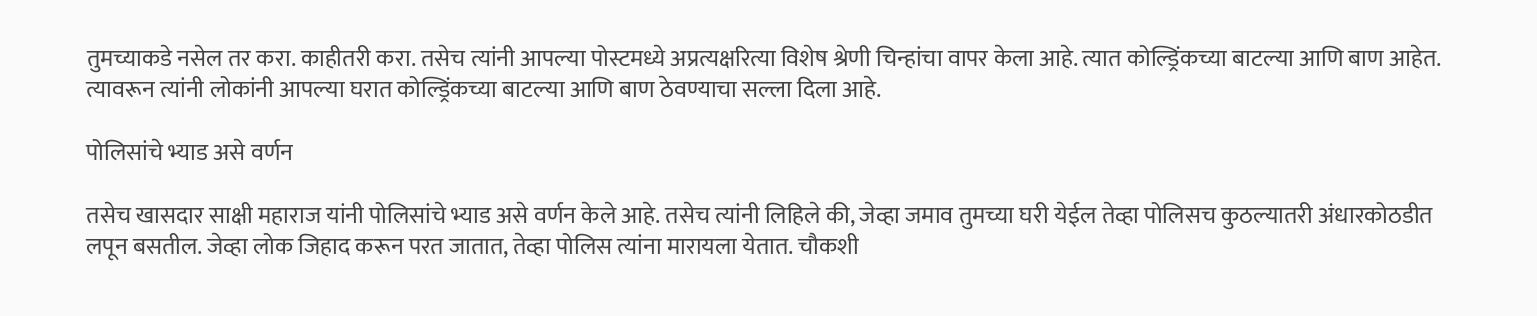तुमच्याकडे नसेल तर करा. काहीतरी करा. तसेच त्यांनी आपल्या पोस्टमध्ये अप्रत्यक्षरित्या विशेष श्रेणी चिन्हांचा वापर केला आहे. त्यात कोल्ड्रिंकच्या बाटल्या आणि बाण आहेत. त्यावरून त्यांनी लोकांनी आपल्या घरात कोल्ड्रिंकच्या बाटल्या आणि बाण ठेवण्याचा सल्ला दिला आहे.

पोलिसांचे भ्याड असे वर्णन

तसेच खासदार साक्षी महाराज यांनी पोलिसांचे भ्याड असे वर्णन केले आहे. तसेच त्यांनी लिहिले की, जेव्हा जमाव तुमच्या घरी येईल तेव्हा पोलिसच कुठल्यातरी अंधारकोठडीत लपून बसतील. जेव्हा लोक जिहाद करून परत जातात, तेव्हा पोलिस त्यांना मारायला येतात. चौकशी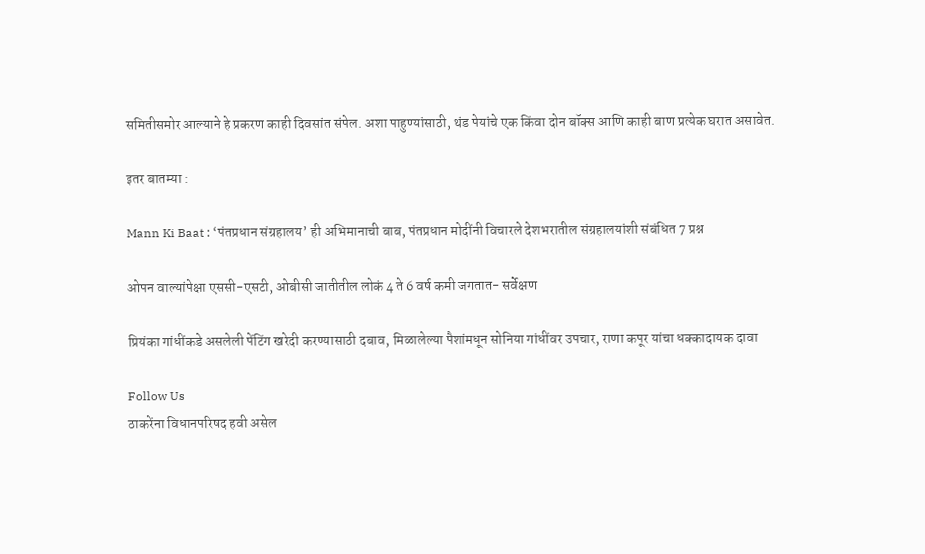समितीसमोर आल्याने हे प्रकरण काही दिवसांत संपेल. अशा पाहुण्यांसाठी, थंड पेयांचे एक किंवा दोन बॉक्स आणि काही बाण प्रत्येक घरात असावेत.

इतर बातम्या :

Mann Ki Baat : ‘पंतप्रधान संग्रहालय’ ही अभिमानाची बाब, पंतप्रधान मोदींनी विचारले देशभरातील संग्रहालयांशी संबंधित 7 प्रश्न

ओपन वाल्यांपेक्षा एससी-एसटी, ओबीसी जातीतील लोकं 4 ते 6 वर्ष कमी जगतात- सर्वेक्षण

प्रियंका गांधींकडे असलेली पेंटिंग खरेदी करण्यासाठी दबाव, मिळालेल्या पैशांमधून सोनिया गांधींवर उपचार, राणा कपूर यांचा धक्कादायक दावा

Follow Us
ठाकरेंना विधानपरिषद हवी असेल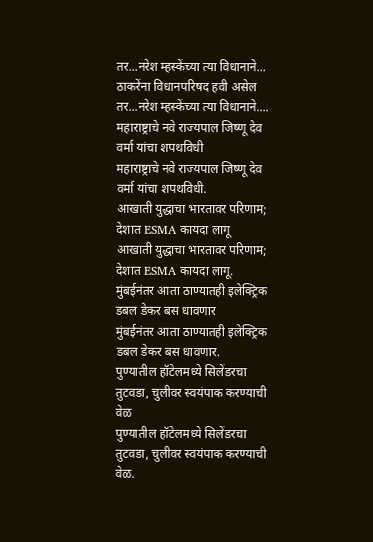तर...नरेश म्हस्केंच्या त्या विधानाने...
ठाकरेंना विधानपरिषद हवी असेल तर...नरेश म्हस्केंच्या त्या विधानाने....
महाराष्ट्राचे नवे राज्यपाल जिष्णू देव वर्मा यांचा शपथविधी
महाराष्ट्राचे नवे राज्यपाल जिष्णू देव वर्मा यांचा शपथविधी.
आखाती युद्धाचा भारतावर परिणाम; देशात ESMA कायदा लागू
आखाती युद्धाचा भारतावर परिणाम; देशात ESMA कायदा लागू.
मुंबईनंतर आता ठाण्यातही इलेक्ट्रिक डबल डेकर बस धावणार
मुंबईनंतर आता ठाण्यातही इलेक्ट्रिक डबल डेकर बस धावणार.
पुण्यातील हॉटेलमध्ये सिलेंडरचा तुटवडा, चुलीवर स्वयंपाक करण्याची वेळ
पुण्यातील हॉटेलमध्ये सिलेंडरचा तुटवडा, चुलीवर स्वयंपाक करण्याची वेळ.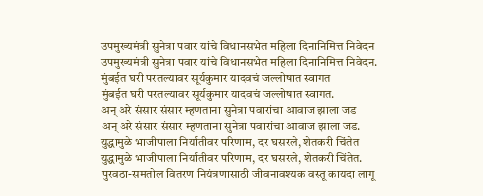उपमुख्यमंत्री सुनेत्रा पवार यांचे विधानसभेत महिला दिनानिमित्त निवेदन
उपमुख्यमंत्री सुनेत्रा पवार यांचे विधानसभेत महिला दिनानिमित्त निवेदन.
मुंबईत घरी परतल्यावर सूर्यकुमार यादवचं जल्लोषात स्वागत
मुंबईत घरी परतल्यावर सूर्यकुमार यादवचं जल्लोषात स्वागत.
अन् अरे संसार संसार म्हणताना सुनेत्रा पवारांचा आवाज झाला जड
अन् अरे संसार संसार म्हणताना सुनेत्रा पवारांचा आवाज झाला जड.
युद्धामुळे भाजीपाला निर्यातीवर परिणाम, दर घसरले, शेतकरी चिंतेत
युद्धामुळे भाजीपाला निर्यातीवर परिणाम, दर घसरले, शेतकरी चिंतेत.
पुरवठा-समतोल वितरण नियंत्रणासाठी जीवनावश्यक वस्तू कायदा लागू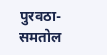पुरवठा-समतोल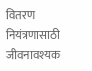वितरण नियंत्रणासाठी जीवनावश्यक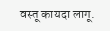वस्तू कायदा लागू.